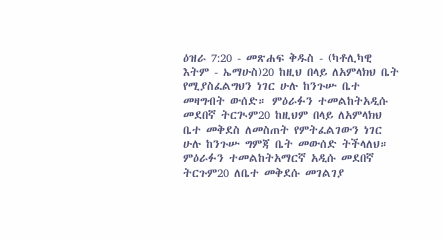ዕዝራ 7:20 - መጽሐፍ ቅዱስ - (ካቶሊካዊ እትም - ኤማሁስ)20 ከዚህ በላይ ለአምላክህ ቤት የሚያስፈልግህን ነገር ሁሉ ከንጉሡ ቤተ መዛግብት ውሰድ። ምዕራፉን ተመልከትአዲሱ መደበኛ ትርጒም20 ከዚህም በላይ ለአምላክህ ቤተ መቅደስ ለመስጠት የምትፈልገውን ነገር ሁሉ ከንጉሡ ግምጃ ቤት መውሰድ ትችላለህ። ምዕራፉን ተመልከትአማርኛ አዲሱ መደበኛ ትርጉም20 ለቤተ መቅደሱ መገልገያ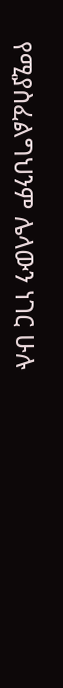የሚያስፈልግህንም ሌላውን ነገር ሁሉ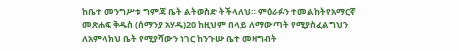ከቤተ መንግሥቱ ግምጃ ቤት ልትወስድ ትችላለህ። ምዕራፉን ተመልከትየአማርኛ መጽሐፍ ቅዱስ (ሰማንያ አሃዱ)20 ከዚህም በላይ ለማውጣት የሚያስፈልግህን ለአምላክህ ቤት የሚያሻውን ነገር ከንጉሡ ቤተ መዛግብት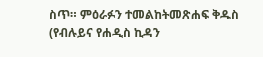ስጥ። ምዕራፉን ተመልከትመጽሐፍ ቅዱስ (የብሉይና የሐዲስ ኪዳን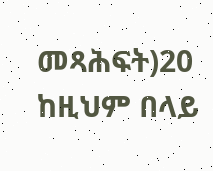መጻሕፍት)20 ከዚህም በላይ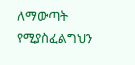ለማውጣት የሚያስፈልግህን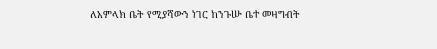ለአምላክ ቤት የሚያሻውን ነገር ከንጉሡ ቤተ መዛግብት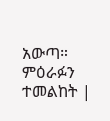አውጣ። ምዕራፉን ተመልከት |